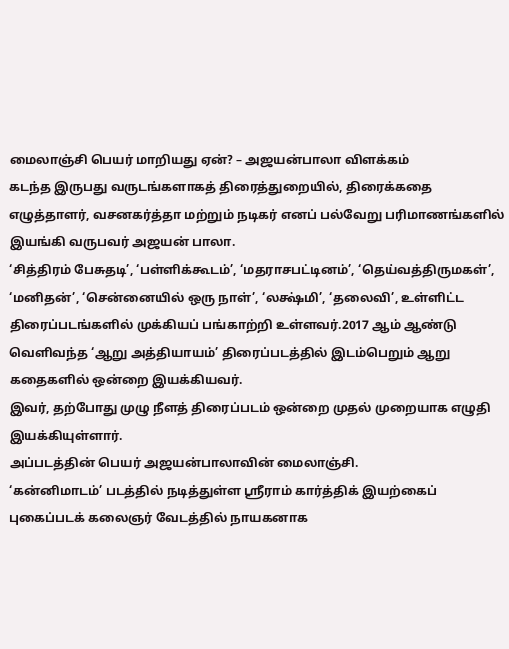மைலாஞ்சி பெயர் மாறியது ஏன்? – அஜயன்பாலா விளக்கம்
கடந்த இருபது வருடங்களாகத் திரைத்துறையில், திரைக்கதை எழுத்தாளர், வசனகர்த்தா மற்றும் நடிகர் எனப் பல்வேறு பரிமாணங்களில் இயங்கி வருபவர் அஜயன் பாலா.
‘சித்திரம் பேசுதடி’, ‘பள்ளிக்கூடம்’, ‘மதராசபட்டினம்’, ‘தெய்வத்திருமகள்’, ‘மனிதன்’, ‘சென்னையில் ஒரு நாள்’, ‘லக்ஷ்மி’, ‘தலைவி’, உள்ளிட்ட திரைப்படங்களில் முக்கியப் பங்காற்றி உள்ளவர்.2017 ஆம் ஆண்டு வெளிவந்த ‘ஆறு அத்தியாயம்’ திரைப்படத்தில் இடம்பெறும் ஆறு கதைகளில் ஒன்றை இயக்கியவர்.
இவர், தற்போது முழு நீளத் திரைப்படம் ஒன்றை முதல் முறையாக எழுதி இயக்கியுள்ளார்.
அப்படத்தின் பெயர் அஜயன்பாலாவின் மைலாஞ்சி.
‘கன்னிமாடம்’ படத்தில் நடித்துள்ள ஸ்ரீராம் கார்த்திக் இயற்கைப் புகைப்படக் கலைஞர் வேடத்தில் நாயகனாக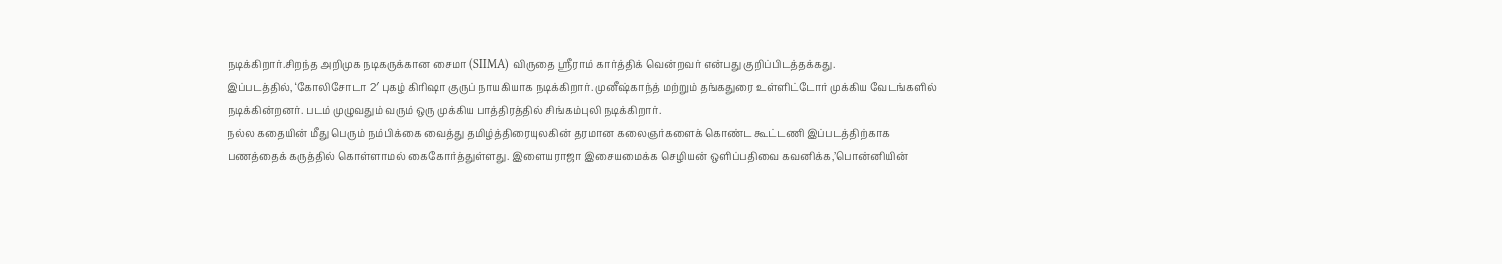நடிக்கிறார்.சிறந்த அறிமுக நடிகருக்கான சைமா (SIIMA) விருதை ஸ்ரீராம் கார்த்திக் வென்றவர் என்பது குறிப்பிடத்தக்கது.
இப்படத்தில், ‘கோலிசோடா 2′ புகழ் கிரிஷா குருப் நாயகியாக நடிக்கிறார். முனீஷ்காந்த் மற்றும் தங்கதுரை உள்ளிட்டோர் முக்கிய வேடங்களில் நடிக்கின்றனர். படம் முழுவதும் வரும் ஒரு முக்கிய பாத்திரத்தில் சிங்கம்புலி நடிக்கிறார்.
நல்ல கதையின் மீது பெரும் நம்பிக்கை வைத்து தமிழ்த்திரையுலகின் தரமான கலைஞர்களைக் கொண்ட கூட்டணி இப்படத்திற்காக பணத்தைக் கருத்தில் கொள்ளாமல் கைகோர்த்துள்ளது. இளையராஜா இசையமைக்க செழியன் ஒளிப்பதிவை கவனிக்க,’பொன்னியின்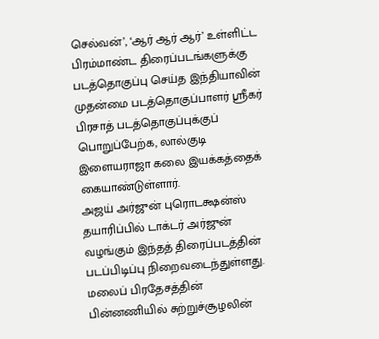செல்வன்’, ‘ஆர் ஆர் ஆர்’ உள்ளிட்ட பிரம்மாண்ட திரைப்படங்களுக்கு படத்தொகுப்பு செய்த இந்தியாவின் முதன்மை படத்தொகுப்பாளர் ஸ்ரீகர் பிரசாத் படத்தொகுப்புக்குப் பொறுப்பேற்க, லால்குடி இளையராஜா கலை இயக்கத்தைக் கையாண்டுள்ளார்.
அஜய் அர்ஜுன் புரொடக்ஷன்ஸ் தயாரிப்பில் டாக்டர் அர்ஜுன் வழங்கும் இந்தத் திரைப்படத்தின் படப்பிடிப்பு நிறைவடைந்துள்ளது.
மலைப் பிரதேசத்தின் பின்னணியில் சுற்றுச்சூழலின்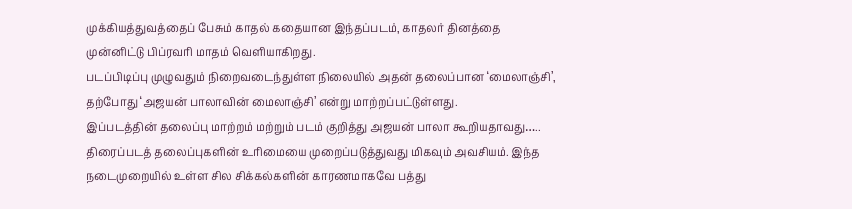முக்கியத்துவத்தைப் பேசும் காதல் கதையான இந்தப்படம், காதலர் தினத்தை முன்னிட்டு பிப்ரவரி மாதம் வெளியாகிறது.
படப்பிடிப்பு முழுவதும் நிறைவடைந்துள்ள நிலையில் அதன் தலைப்பான ‘மைலாஞ்சி’, தற்போது ‘அஜயன் பாலாவின் மைலாஞ்சி’ என்று மாற்றப்பட்டுள்ளது.
இப்படத்தின் தலைப்பு மாற்றம் மற்றும் படம் குறித்து அஜயன் பாலா கூறியதாவது…..
திரைப்படத் தலைப்புகளின் உரிமையை முறைப்படுத்துவது மிகவும் அவசியம். இந்த நடைமுறையில் உள்ள சில சிக்கல்களின் காரணமாகவே பத்து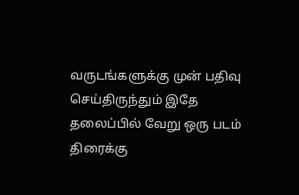வருடங்களுக்கு முன் பதிவு செய்திருந்தும் இதே தலைப்பில் வேறு ஒரு படம் திரைக்கு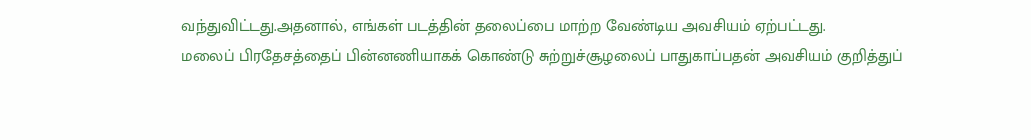வந்துவிட்டது.அதனால், எங்கள் படத்தின் தலைப்பை மாற்ற வேண்டிய அவசியம் ஏற்பட்டது.
மலைப் பிரதேசத்தைப் பின்னணியாகக் கொண்டு சுற்றுச்சூழலைப் பாதுகாப்பதன் அவசியம் குறித்துப்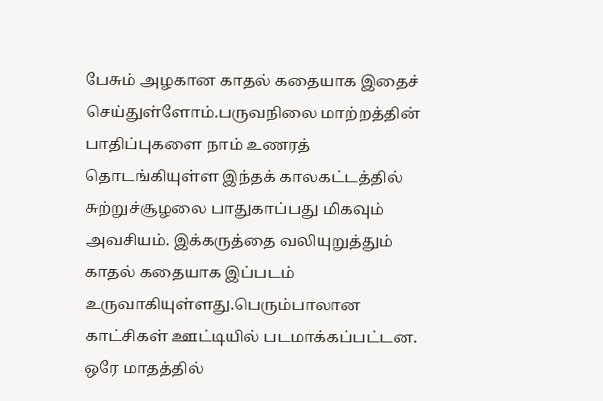பேசும் அழகான காதல் கதையாக இதைச் செய்துள்ளோம்.பருவநிலை மாற்றத்தின் பாதிப்புகளை நாம் உணரத் தொடங்கியுள்ள இந்தக் காலகட்டத்தில் சுற்றுச்சூழலை பாதுகாப்பது மிகவும் அவசியம். இக்கருத்தை வலியுறுத்தும் காதல் கதையாக இப்படம் உருவாகியுள்ளது.பெரும்பாலான காட்சிகள் ஊட்டியில் படமாக்கப்பட்டன. ஒரே மாதத்தில்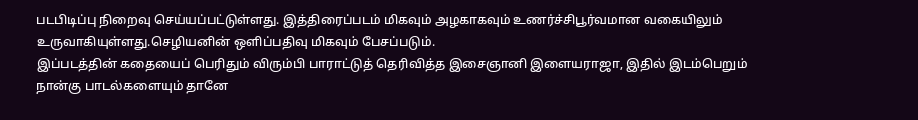படபிடிப்பு நிறைவு செய்யப்பட்டுள்ளது. இத்திரைப்படம் மிகவும் அழகாகவும் உணர்ச்சிபூர்வமான வகையிலும் உருவாகியுள்ளது.செழியனின் ஒளிப்பதிவு மிகவும் பேசப்படும்.
இப்படத்தின் கதையைப் பெரிதும் விரும்பி பாராட்டுத் தெரிவித்த இசைஞானி இளையராஜா, இதில் இடம்பெறும் நான்கு பாடல்களையும் தானே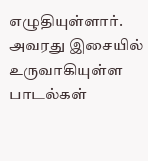எழுதியுள்ளார். அவரது இசையில் உருவாகியுள்ள பாடல்கள்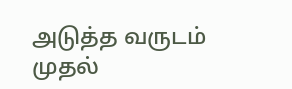அடுத்த வருடம் முதல்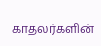காதலர்களின்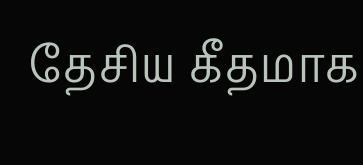தேசிய கீதமாக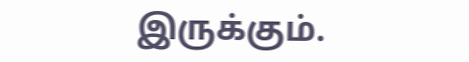இருக்கும்.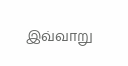இவ்வாறு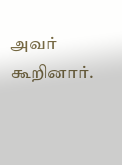அவர் கூறினார்.